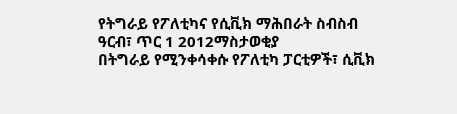የትግራይ የፖለቲካና የሲቪክ ማሕበራት ስብስብ
ዓርብ፣ ጥር 1 2012ማስታወቂያ
በትግራይ የሚንቀሳቀሱ የፖለቲካ ፓርቲዎች፣ ሲቪክ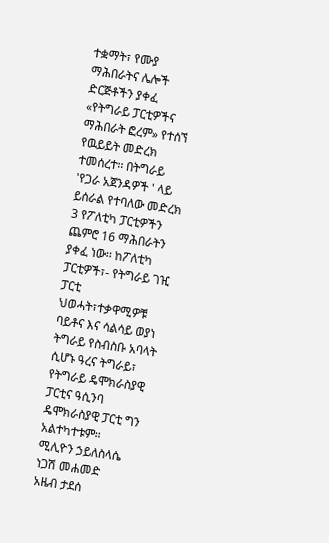ተቋማት፣ የሙያ ማሕበራትና ሌሎች ድርጅቶችን ያቀፈ «የትግራይ ፓርቲዎችና ማሕበራት ፎረም» የተሰኘ የዉይይት መድረክ ተመሰረተ፡፡ በትግራይ 'የጋራ አጀንዳዎች ' ላይ ይሰራል የተባለው መድረክ 3 የፖለቲካ ፓርቲዎችን ጨምሮ 16 ማሕበራትን ያቀፈ ነው፡፡ ከፖለቲካ ፓርቲዎች፣- የትግራይ ገዢ ፓርቲ ህወሓት፣ተቃዋሚዎቹ ባይቶና እና ሳልሳይ ወያነ ትግራይ የስብስቡ አባላት ሲሆኑ ዓረና ትግራይ፣ የትግራይ ዴሞክራስያዊ ፓርቲና ዓሲንባ ዴሞክራስያዊ ፓርቲ ግን አልተካተቱም።
ሚሊዮን ኃይለስላሴ
ነጋሽ መሐመድ
አዜብ ታደሰ